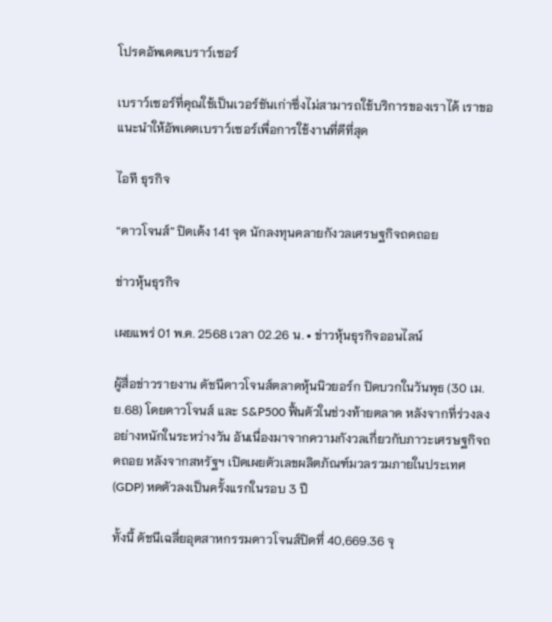โปรดอัพเดตเบราว์เซอร์

เบราว์เซอร์ที่คุณใช้เป็นเวอร์ชันเก่าซึ่งไม่สามารถใช้บริการของเราได้ เราขอแนะนำให้อัพเดตเบราว์เซอร์เพื่อการใช้งานที่ดีที่สุด

ไอที ธุรกิจ

“ดาวโจนส์” ปิดเด้ง 141 จุด นักลงทุนคลายกังวลเศรษฐกิจถดถอย

ข่าวหุ้นธุรกิจ

เผยแพร่ 01 พ.ค. 2568 เวลา 02.26 น. • ข่าวหุ้นธุรกิจออนไลน์

ผู้สื่อข่าวรายงาน ดัชนีดาวโจนส์ตลาดหุ้นนิวยอร์ก ปิดบวกในวันพุธ (30 เม.ย.68) โดยดาวโจนส์ และ S&P500 ฟื้นตัวในช่วงท้ายตลาด หลังจากที่ร่วงลงอย่างหนักในระหว่างวัน อันเนื่องมาจากความกังวลเกี่ยวกับภาวะเศรษฐกิจถดถอย หลังจากสหรัฐฯ เปิดเผยตัวเลขผลิตภัณฑ์มวลรวมภายในประเทศ (GDP) หดตัวลงเป็นครั้งแรกในรอบ 3 ปี

ทั้งนี้ ดัชนีเฉลี่ยอุตสาหกรรมดาวโจนส์ปิดที่ 40,669.36 จุ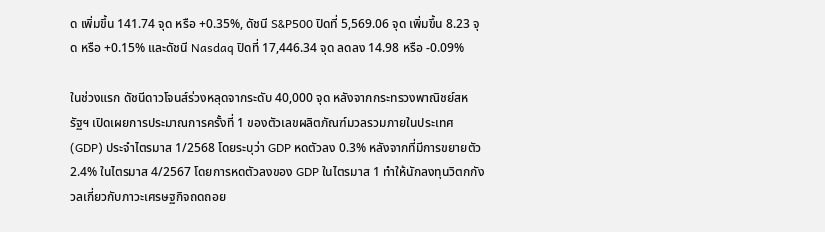ด เพิ่มขึ้น 141.74 จุด หรือ +0.35%, ดัชนี S&P500 ปิดที่ 5,569.06 จุด เพิ่มขึ้น 8.23 จุด หรือ +0.15% และดัชนี Nasdaq ปิดที่ 17,446.34 จุด ลดลง 14.98 หรือ -0.09%

ในช่วงแรก ดัชนีดาวโจนส์ร่วงหลุดจากระดับ 40,000 จุด หลังจากกระทรวงพาณิชย์สหรัฐฯ เปิดเผยการประมาณการครั้งที่ 1 ของตัวเลขผลิตภัณฑ์มวลรวมภายในประเทศ (GDP) ประจำไตรมาส 1/2568 โดยระบุว่า GDP หดตัวลง 0.3% หลังจากที่มีการขยายตัว 2.4% ในไตรมาส 4/2567 โดยการหดตัวลงของ GDP ในไตรมาส 1 ทำให้นักลงทุนวิตกกังวลเกี่ยวกับภาวะเศรษฐกิจถดถอย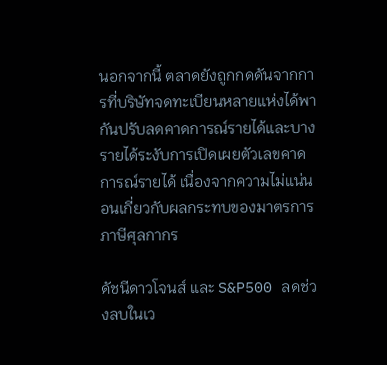นอกจากนี้ ตลาดยังถูกกดดันจากการที่บริษัทจดทะเบียนหลายแห่งได้พากันปรับลดคาดการณ์รายได้และบางรายได้ระงับการเปิดเผยตัวเลขคาดการณ์รายได้ เนื่องจากความไม่แน่นอนเกี่ยวกับผลกระทบของมาตรการภาษีศุลกากร

ดัชนีดาวโจนส์ และ S&P500 ลดช่วงลบในเว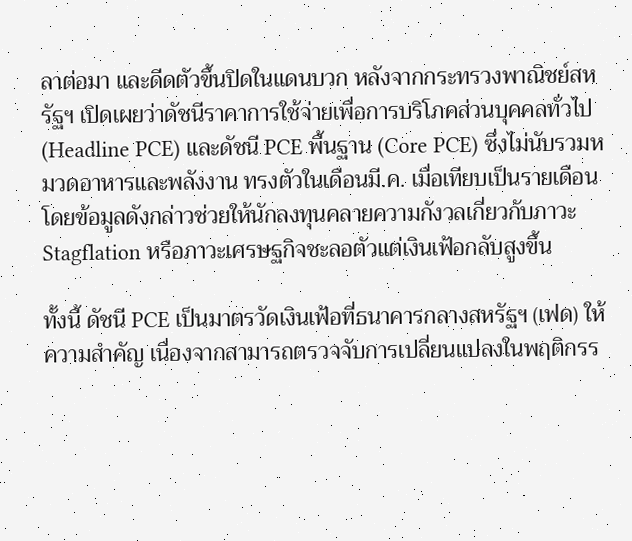ลาต่อมา และดีดตัวขึ้นปิดในแดนบวก หลังจากกระทรวงพาณิชย์สหรัฐฯ เปิดเผยว่าดัชนีราคาการใช้จ่ายเพื่อการบริโภคส่วนบุคคลทั่วไป (Headline PCE) และดัชนี PCE พื้นฐาน (Core PCE) ซึ่งไม่นับรวมหมวดอาหารและพลังงาน ทรงตัวในเดือนมี.ค. เมื่อเทียบเป็นรายเดือน โดยข้อมูลดังกล่าวช่วยให้นักลงทุนคลายความกังวลเกี่ยวกับภาวะ Stagflation หรือภาวะเศรษฐกิจชะลอตัวแต่เงินเฟ้อกลับสูงขึ้น

ทั้งนี้ ดัชนี PCE เป็นมาตรวัดเงินเฟ้อที่ธนาคารกลางสหรัฐฯ (เฟด) ให้ความสำคัญ เนื่องจากสามารถตรวจจับการเปลี่ยนแปลงในพฤติกรร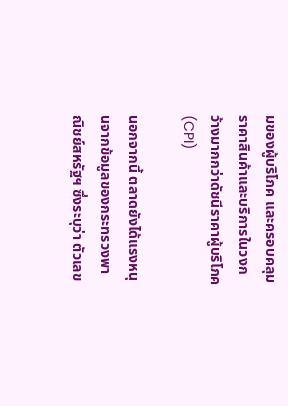มของผู้บริโภค และครอบคลุมราคาสินค้าและบริการในวงกว้างมากกว่าดัชนีราคาผู้บริโภค (CPI)

นอกจากนี้ ตลาดยังได้แรงหนุนจากข้อมูลของกระทรวงพาณิชย์สหรัฐฯ ซึ่งระบุว่า ตัวเลข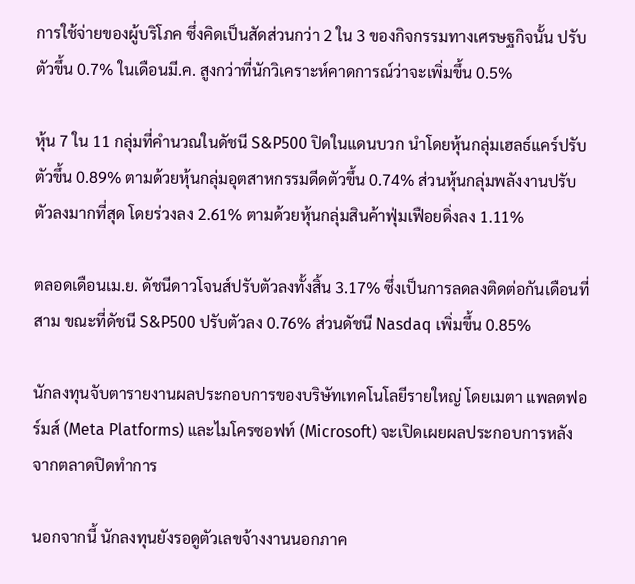การใช้จ่ายของผู้บริโภค ซึ่งคิดเป็นสัดส่วนกว่า 2 ใน 3 ของกิจกรรมทางเศรษฐกิจนั้น ปรับตัวขึ้น 0.7% ในเดือนมี.ค. สูงกว่าที่นักวิเคราะห์คาดการณ์ว่าจะเพิ่มขึ้น 0.5%

หุ้น 7 ใน 11 กลุ่มที่คำนวณในดัชนี S&P500 ปิดในแดนบวก นำโดยหุ้นกลุ่มเฮลธ์แคร์ปรับตัวขึ้น 0.89% ตามด้วยหุ้นกลุ่มอุตสาหกรรมดีดตัวขึ้น 0.74% ส่วนหุ้นกลุ่มพลังงานปรับตัวลงมากที่สุด โดยร่วงลง 2.61% ตามด้วยหุ้นกลุ่มสินค้าฟุ่มเฟือยดิ่งลง 1.11%

ตลอดเดือนเม.ย. ดัชนีดาวโจนส์ปรับตัวลงทั้งสิ้น 3.17% ซึ่งเป็นการลดลงติดต่อกันเดือนที่สาม ขณะที่ดัชนี S&P500 ปรับตัวลง 0.76% ส่วนดัชนี Nasdaq เพิ่มขึ้น 0.85%

นักลงทุนจับตารายงานผลประกอบการของบริษัทเทคโนโลยีรายใหญ่ โดยเมตา แพลตฟอร์มส์ (Meta Platforms) และไมโครซอฟท์ (Microsoft) จะเปิดเผยผลประกอบการหลังจากตลาดปิดทำการ

นอกจากนี้ นักลงทุนยังรอดูตัวเลขจ้างงานนอกภาค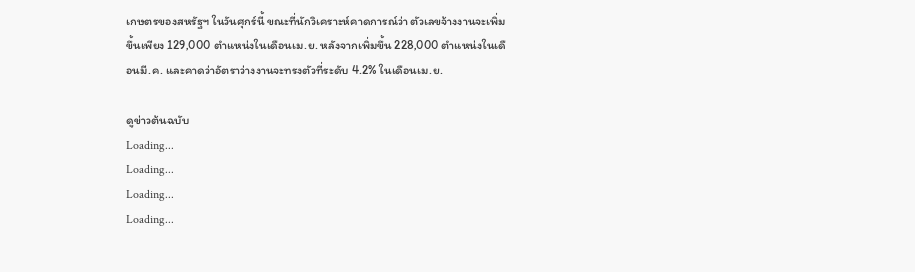เกษตรของสหรัฐฯ ในวันศุกร์นี้ ขณะที่นักวิเคราะห์คาดการณ์ว่า ตัวเลขจ้างงานจะเพิ่มขึ้นเพียง 129,000 ตำแหน่งในเดือนเม.ย. หลังจากเพิ่มขึ้น 228,000 ตำแหน่งในเดือนมี.ค. และคาดว่าอัตราว่างงานจะทรงตัวที่ระดับ 4.2% ในเดือนเม.ย.

ดูข่าวต้นฉบับ
Loading...
Loading...
Loading...
Loading...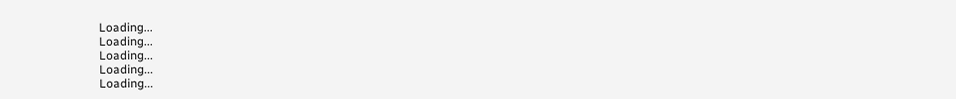Loading...
Loading...
Loading...
Loading...
Loading...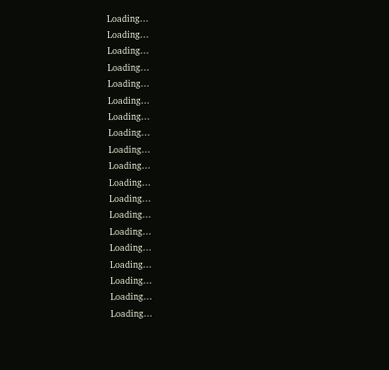Loading...
Loading...
Loading...
Loading...
Loading...
Loading...
Loading...
Loading...
Loading...
Loading...
Loading...
Loading...
Loading...
Loading...
Loading...
Loading...
Loading...
Loading...
Loading...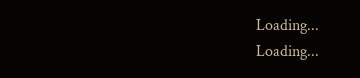Loading...
Loading...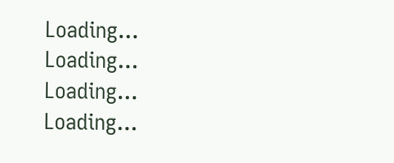Loading...
Loading...
Loading...
Loading...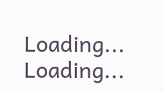Loading...
Loading...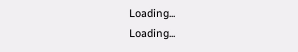Loading...
Loading...